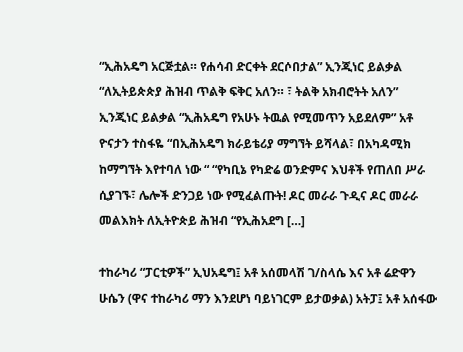“ኢሕአዴግ አርጅቷል። የሐሳብ ድርቀት ደርሶበታል” ኢንጂነር ይልቃል “ለኢትይጵጵያ ሕዝብ ጥልቅ ፍቅር አለን። ፣ ትልቅ አክብሮትት አለን” ኢንጂነር ይልቃል “ኢሕአዴግ የአሁኑ ትዉል የሚመጥን አይደለም” አቶ ዮናታን ተስፋዬ “በኢሕአዴግ ክራይቴሪያ ማግኘት ይሻላል፣ በአካዳሚክ ከማግኘት እየተባለ ነው “ “የካቢኔ የካድሬ ወንድምና እህቶች የጠለበ ሥራ ሲያገኙ፣ ሌሎች ድንጋይ ነው የሚፈልጡት! ዶር መራራ ጉዲና ዶር መራራ መልእክት ለኢትዮጵይ ሕዝብ “የኢሕአደግ […]

ተከራካሪ “ፓርቲዎች” ኢህአዴግ፤ አቶ አሰመላሽ ገ/ስላሴ እና አቶ ሬድዋን ሁሴን (ዋና ተከራካሪ ማን እንደሆነ ባይነገርም ይታወቃል) አትፓ፤ አቶ አሰፋው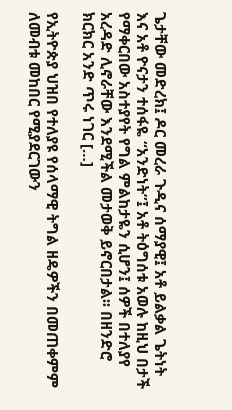ጌታቸው መድረክ፤ ዶር መረራ ጉዲና ሰማያዊ፤ አቶ ይልቃል ጌትነት እና አቶ ዮናታን ተሰፋዬ “አንድነት”፤ አቶ ትዕግሰቱ አወሉ ከዚህ በታች የማቀርበው አስተያየት የግል ምልከታዬን ሲሆን፤ ሰዎች በተለያየ አረዳድ ሊኖራቸው እንደሚችል መታወቅ ይኖርበታል፡፡ በዘንድሮ ክርክር አንድ ጥሩ ነገር […]

የኢትዮጵያ ህዝበ የተለያዩ የሰላማዊ ትግል ዘዴዎችን በመጠቀምም ለመብቱ መከበር የሚያደርገውን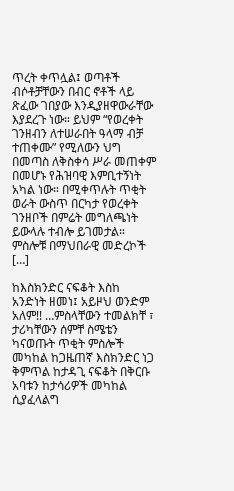ጥረት ቀጥሏል፤ ወጣቶች ብሶቶቻቸውን በብር ኖቶች ላይ ጽፈው ገበያው እንዲያዘዋውራቸው እያደረጉ ነው። ይህም “የወረቀት ገንዘብን ለተሠራበት ዓላማ ብቻ ተጠቀሙ” የሚለውን ህግ በመጣስ ለቅስቀሳ ሥራ መጠቀም በመሆኑ የሕዝባዊ እምቢተኝነት አካል ነው። በሚቀጥሉት ጥቂት ወራት ውስጥ በርካታ የወረቀት ገንዘቦች በምሬት መግለጫነት ይውላሉ ተብሎ ይገመታል። ምስሎቹ በማህበራዊ መድረኮች […]

ከእስክንድር ናፍቆት እስከ አንድነት ዘመነ፤ አይዞህ ወንድም አለም!! …ምስላቸውን ተመልክቸ ፣ ታሪካቸውን ሰምቸ ስሜቴን ካናወጡት ጥቂት ምስሎች መካከል ከጋዜጠኛ እስክንድር ነጋ ቅምጥል ከታዳጊ ናፍቆት በቅርቡ አባቱን ከታሳሪዎች መካከል ሲያፈላልግ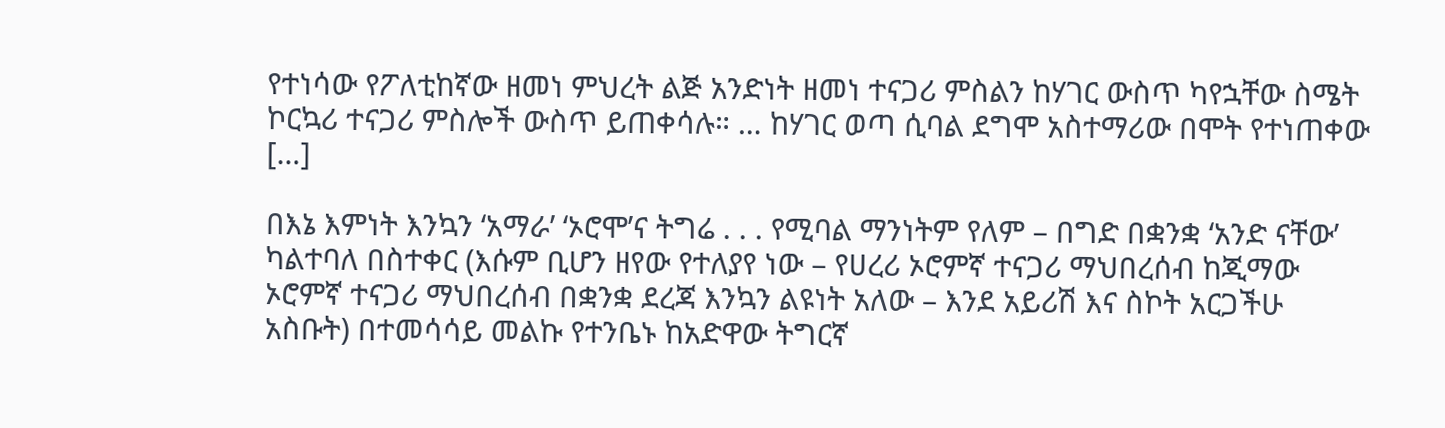የተነሳው የፖለቲከኛው ዘመነ ምህረት ልጅ አንድነት ዘመነ ተናጋሪ ምስልን ከሃገር ውስጥ ካየኋቸው ስሜት ኮርኳሪ ተናጋሪ ምስሎች ውስጥ ይጠቀሳሉ። … ከሃገር ወጣ ሲባል ደግሞ አስተማሪው በሞት የተነጠቀው […]

በእኔ እምነት እንኳን ‘አማራ’ ‘ኦሮሞ’ና ትግሬ . . . የሚባል ማንነትም የለም – በግድ በቋንቋ ‘አንድ ናቸው’ ካልተባለ በስተቀር (እሱም ቢሆን ዘየው የተለያየ ነው – የሀረሪ ኦሮምኛ ተናጋሪ ማህበረሰብ ከጂማው ኦሮምኛ ተናጋሪ ማህበረሰብ በቋንቋ ደረጃ እንኳን ልዩነት አለው – እንደ አይሪሽ እና ስኮት አርጋችሁ አስቡት) በተመሳሳይ መልኩ የተንቤኑ ከአድዋው ትግርኛ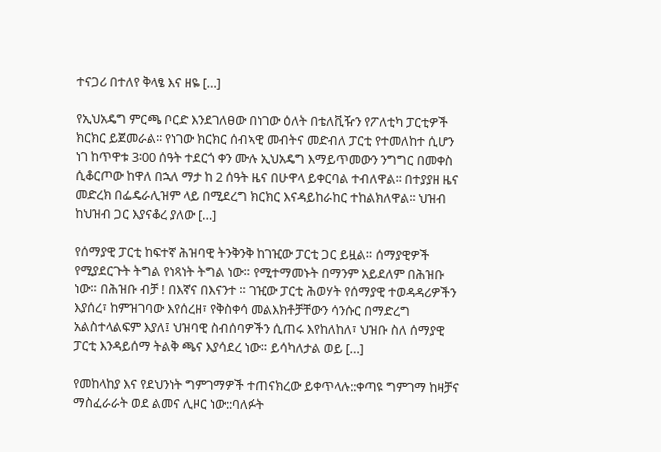ተናጋሪ በተለየ ቅላፄ እና ዘዬ […]

የኢህአዴግ ምርጫ ቦርድ እንደገለፀው በነገው ዕለት በቴለቪዥን የፖለቲካ ፓርቲዎች ክርክር ይጀመራል፡፡ የነገው ክርክር ሰብኣዊ መብትና መድብለ ፓርቲ የተመለከተ ሲሆን ነገ ከጥዋቱ 3፡00 ሰዓት ተደርጎ ቀን ሙሉ ኢህአዴግ እማይጥመውን ንግግር በመቀስ ሲቆርጦው ከዋለ በኋለ ማታ ከ 2 ሰዓት ዜና በሁዋላ ይቀርባል ተብለዋል፡፡ በተያያዘ ዜና መድረክ በፌዴራሊዝም ላይ በሚደረግ ክርክር እናዳይከራከር ተከልክለዋል፡፡ ህዝብ ከህዝብ ጋር እያናቆረ ያለው […]

የሰማያዊ ፓርቲ ከፍተኛ ሕዝባዊ ትንቅንቅ ከገዢው ፓርቲ ጋር ይዟል። ሰማያዊዎች የሚያደርጉት ትግል የነጻነት ትግል ነው። የሚተማመኑት በማንም አይደለም በሕዝቡ ነው። በሕዝቡ ብቻ ! በእኛና በእናንተ ። ገዢው ፓርቲ ሕወሃት የሰማያዊ ተወዳዳሪዎችን እያሰረ፣ ከምዝገባው እየሰረዘ፣ የቅስቀሳ መልእክቶቻቸውን ሳንሱር በማድረግ አልስተላልፍም እያለ፤ ህዝባዊ ስብሰባዎችን ሲጠሩ እየከለከለ፣ ህዝቡ ስለ ሰማያዊ ፓርቲ እንዳይሰማ ትልቅ ጫና እያሳደረ ነው። ይሳካለታል ወይ […]

የመከላከያ እና የደህንነት ግምገማዎች ተጠናክረው ይቀጥላሉ::ቀጣዩ ግምገማ ከዛቻና ማስፈራራት ወደ ልመና ሊዞር ነው::ባለፉት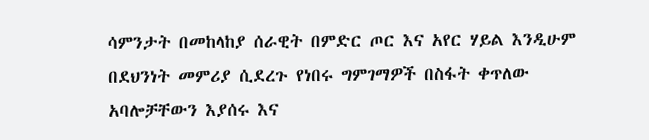ሳምንታት በመከላከያ ሰራዊት በምድር ጦር እና አየር ሃይል እንዲሁም በደህንነት መምሪያ ሲደረጉ የነበሩ ግምገማዎች በስፋት ቀጥለው አባሎቻቸውን እያሰሩ እና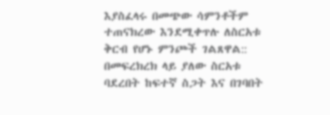እያስፈላሩ በመጭው ሳምንቶችም ተጠናክረው እንደሚቀጥሉ ለስርአቱ ቅርብ የሆኑ ምንጮች ገልጸዋል:: በመፍረክረክ ላይ ያለው ስርአቱ ባደረበት ከፍተኛ ስጋት እና በገባበት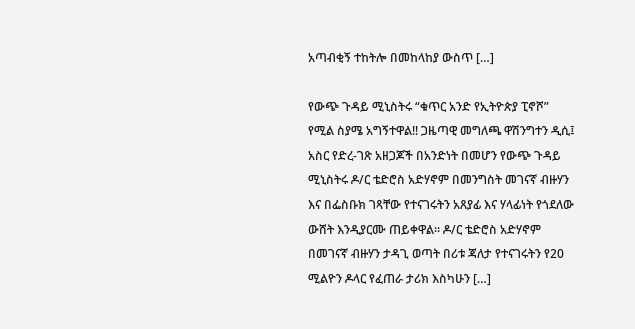አጣብቂኝ ተከትሎ በመከላከያ ውስጥ […]

የውጭ ጉዳይ ሚኒስትሩ “ቁጥር አንድ የኢትዮጵያ ፒኖሾ” የሚል ስያሜ አግኝተዋል!! ጋዜጣዊ መግለጫ ዋሽንግተን ዲሲ፤ አስር የድረ-ገጽ አዘጋጆች በአንድነት በመሆን የውጭ ጉዳይ ሚኒስትሩ ዶ/ር ቴድሮስ አድሃኖም በመንግስት መገናኛ ብዙሃን እና በፌስቡክ ገጻቸው የተናገሩትን አጸያፊ እና ሃላፊነት የጎደለው ውሸት እንዲያርሙ ጠይቀዋል። ዶ/ር ቴድሮስ አድሃኖም በመገናኛ ብዙሃን ታዳጊ ወጣት በሪቱ ጃለታ የተናገሩትን የ20 ሚልዮን ዶላር የፈጠራ ታሪክ እስካሁን […]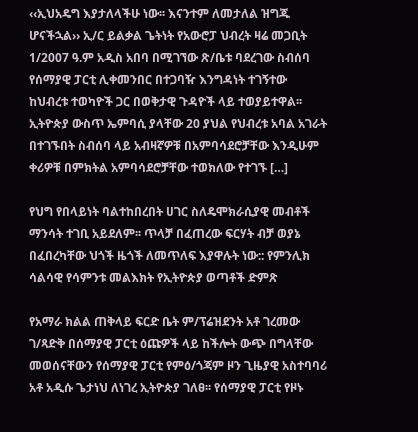‹‹ኢህአዴግ እያታለላችሁ ነው፡፡ እናንተም ለመታለል ዝግጁ ሆናችኋል›› ኢ/ር ይልቃል ጌትነት የአውሮፓ ህብረት ዛሬ መጋቢት 1/2007 ዓ.ም አዲስ አበባ በሚገኘው ጽ/ቤቱ ባደረገው ስብሰባ የሰማያዊ ፓርቲ ሊቀመንበር በተጋባዥ እንግዳነት ተገኝተው ከህብረቱ ተወካዮች ጋር በወቅታዊ ጉዳዮች ላይ ተወያይተዋል፡፡ ኢትዮጵያ ውስጥ ኤምባሲ ያላቸው 20 ያህል የህብረቱ አባል አገራት በተገኙበት ስብሰባ ላይ አብዛኛዎቹ በአምባሳደሮቻቸው እንዲሁም ቀሪዎቹ በምክትል አምባሳደሮቻቸው ተወክለው የተገኙ […]

የህግ የበላይነት ባልተከበረበት ሀገር ስለዴሞክራሲያዊ መብቶች ማንሳት ተገቢ አይደለም፡፡ ጥላቻ በፈጠረው ፍርሃት ብቻ ወያኔ በፈበረካቸው ህጎች ዜጎች ለመጥለፍ እያዋሉት ነው:: የምንሊክ ሳልሳዊ የሳምንቱ መልእክት የኢትዮጵያ ወጣቶች ድምጽ

የአማራ ክልል ጠቅላይ ፍርድ ቤት ም/ፕሬዝደንት አቶ ገረመው ገ/ጻድቅ በሰማያዊ ፓርቲ ዕጩዎች ላይ ከችሎት ውጭ በግላቸው መወሰናቸውን የሰማያዊ ፓርቲ የምዕ/ጎጃም ዞን ጊዜያዊ አስተባባሪ አቶ አዲሱ ጌታነህ ለነገረ ኢትዮጵያ ገለፀ፡፡ የሰማያዊ ፓርቲ የዞኑ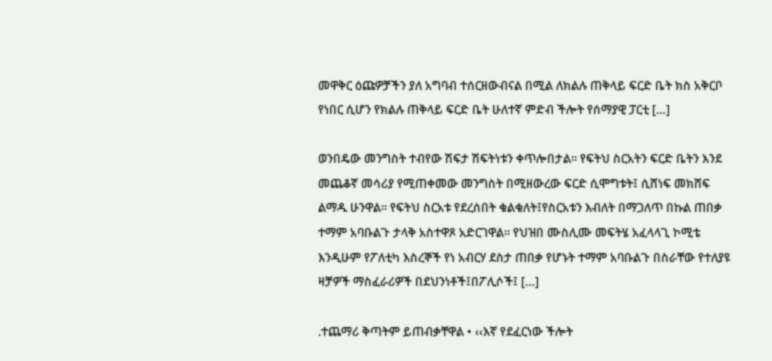መዋቅር ዕጩዎቻችን ያለ አግባብ ተሰርዘውብናል በሚል ለክልሉ ጠቅላይ ፍርድ ቤት ክስ አቅርቦ የነበር ሲሆን የክልሉ ጠቅላይ ፍርድ ቤት ሁለተኛ ምድብ ችሎት የሰማያዊ ፓርቲ […]

ወንበዴው መንግስት ተብየው ሽፍታ ሽፍትነቱን ቀጥሎበታል፡፡ የፍትህ ስርአትን ፍርድ ቤትን እንደ መጨቆኛ መሳሪያ የሚጠቀመው መንግስት በሚዘውረው ፍርድ ሲሞግቱት፤ ሲሸነፍ መክሸፍ ልማዱ ሁንዋል፡፡ የፍትህ ስርአቱ የደረሰበት ቁልቁለት፤የስርአቱን እብለት በማጋለጥ በኩል ጠበቃ ተማም አባቡልጉ ታላቅ አስተዋጾ አድርገዋል፡፡ የህዝበ ሙስሊሙ መፍትሄ አፈላላጊ ኮሚቴ እንዲሁም የፖለቲካ እስረኞች የነ አብርሃ ደስታ ጠበቃ የሆኑት ተማም አባቡልጉ በስራቸው የተለያዩ ዛቻዎች ማስፈራሪዎች በደህንነቶች፤በፖሊሶች፤ […]

᎐ተጨማሪ ቅጣትም ይጠብቃቸዋል • ‹‹እኛ የደፈርነው ችሎት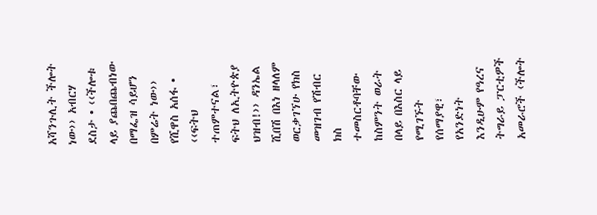አሻንጉሊት ችሎት ነው›› አብርሃ ደስታ • ‹‹ችሎቱ ላይ ያጨበጨብነው በማፌዝ ሳይሆን በምሬት ነው›› የሺዋስ አሰፋ • ‹‹ፍትህ ተጠምተናል፣ ፍትህ ለኢትዮጵያ ህዝብ!›› ዳንኤል ሺበሽ በእነ ዘላለም ወርቃገኘሁ የክስ መዝገብ የሽብር ክስ ተመስርቶባቸው ከስምንት ወራት በላይ በእስር ላይ የሚገኙት የሰማያዊ፣ የአንድነት እንዲሁም የዓረና ትግራይ ፓርቲዎች አመራሮች ‹ችሎት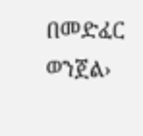በመድፈር ወንጀል›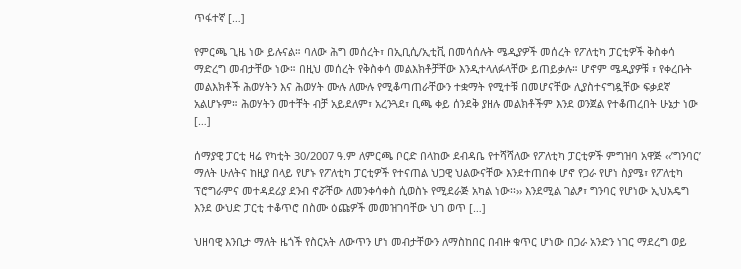ጥፋተኛ […]

የምርጫ ጊዜ ነው ይሉናል። ባለው ሕግ መሰረት፣ በኢቢሲ/ኢቲቪ በመሳሰሉት ሜዲያዎች መሰረት የፖለቲካ ፓርቲዎች ቅስቀሳ ማድረግ መብታቸው ነው። በዚህ መሰረት የቅስቀሳ መልእክቶቻቸው እንዲተላለፉላቸው ይጠይቃሉ። ሆኖም ሜዲያዎቹ ፣ የቀረቡት መልእክቶች ሕወሃትን እና ሕወሃት ሙሉ ለሙሉ የሚቆጣጠራቸውን ተቋማት የሚተቹ በመሆናቸው ሊያስተናግዷቸው ፍቃደኛ አልሆኑም። ሕወሃትን መተቸት ብቻ አይደለም፣ አረንጓደ፣ ቢጫ ቀይ ሰንደቅ ያዘሉ መልክቶችም እንደ ወንጀል የተቆጠረበት ሁኔታ ነው […]

ሰማያዊ ፓርቲ ዛሬ የካቲት 30/2007 ዓ.ም ለምርጫ ቦርድ በላከው ደብዳቤ የተሻሻለው የፖለቲካ ፓርቲዎች ምግዝባ አዋጅ ‹‹’ግንባር’ ማለት ሁለትና ከዚያ በላይ የሆኑ የፖለቲካ ፓርቲዎች የተናጠል ህጋዊ ህልውናቸው እንደተጠበቀ ሆኖ የጋራ የሆነ ስያሜ፣ የፖለቲካ ፕሮግራምና መተዳደሪያ ደንብ ኖሯቸው ለመንቀሳቀስ ሲወስኑ የሚደራጅ አካል ነው፡፡›› እንደሚል ገልፆ፣ ግንባር የሆነው ኢህአዴግ እንደ ውህድ ፓርቲ ተቆጥሮ በስሙ ዕጩዎች መመዝገባቸው ህገ ወጥ […]

ህዘባዊ እንቢታ ማለት ዜጎች የስርአት ለውጥን ሆነ መብታቸውን ለማስከበር በብዙ ቁጥር ሆነው በጋራ አንድን ነገር ማደረግ ወይ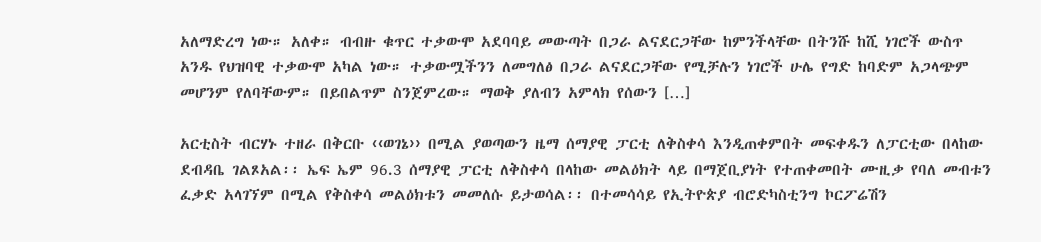አለማድረግ ነው። አለቀ። ብብዙ ቁጥር ተቃውሞ አደባባይ መውጣት በጋራ ልናደርጋቸው ከምንችላቸው በትንሹ ከሺ ነገሮች ውስጥ አንዱ የህዝባዊ ተቃውሞ አካል ነው። ተቃውሟችንን ለመግለፅ በጋራ ልናደርጋቸው የሚቻሉን ነገሮች ሁሌ የግድ ከባድም አጋላጭም መሆንም የለባቸውም። በይበልጥም ስንጀምረው። ማወቅ ያለብን አምላክ የሰውን […]

አርቲስት ብርሃኑ ተዘራ በቅርቡ ‹‹ወገኔ›› በሚል ያወጣውን ዜማ ሰማያዊ ፓርቲ ለቅስቀሳ እንዲጠቀምበት መፍቀዱን ለፓርቲው በላከው ደብዳቤ ገልጾአል፡፡ ኤፍ ኤም 96.3 ሰማያዊ ፓርቲ ለቅስቀሳ በላከው መልዕክት ላይ በማጀቢያነት የተጠቀመበት ሙዚቃ የባለ መብቱን ፈቃድ አላገኘም በሚል የቅስቀሳ መልዕክቱን መመለሱ ይታወሳል፡፡ በተመሳሳይ የኢትዮጵያ ብሮድካስቲንግ ኮርፖሬሽን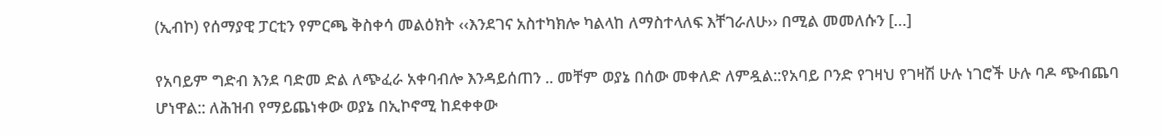(ኢብኮ) የሰማያዊ ፓርቲን የምርጫ ቅስቀሳ መልዕክት ‹‹እንደገና አስተካክሎ ካልላከ ለማስተላለፍ እቸገራለሁ›› በሚል መመለሱን […]

የአባይም ግድብ እንደ ባድመ ድል ለጭፈራ አቀባብሎ እንዳይሰጠን .. መቸም ወያኔ በሰው መቀለድ ለምዷል::የአባይ ቦንድ የገዛህ የገዛሽ ሁሉ ነገሮች ሁሉ ባዶ ጭብጨባ ሆነዋል:: ለሕዝብ የማይጨነቀው ወያኔ በኢኮኖሚ ከደቀቀው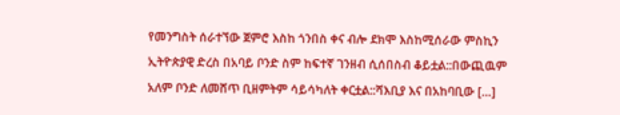የመንግስት ሰራተኘው ጀምሮ እስከ ጎንበስ ቀና ብሎ ደክሞ እስከሚሰራው ምስኪን ኢትዮጵያዊ ድረስ በአባይ ቦንድ ስም ከፍተኛ ገንዘብ ሲሰበስብ ቆይቷል::በውጪዉም አለም ቦንድ ለመሸጥ ቢዘምትም ሳይሳካለት ቀርቷል::ሻእቢያ እና በአከባቢው […]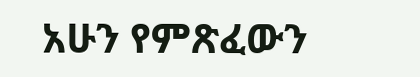አሁን የምጽፈውን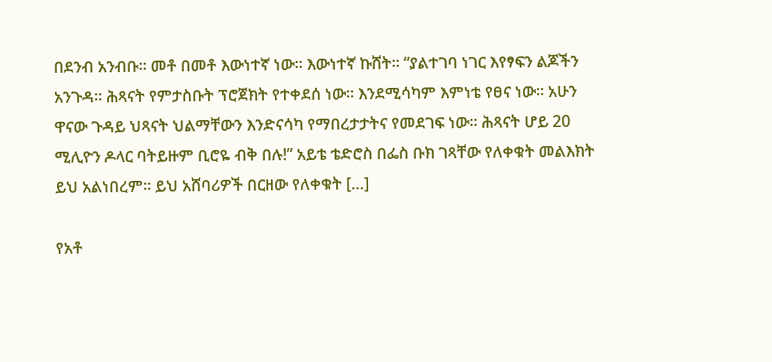በደንብ አንብቡ። መቶ በመቶ እውነተኛ ነው። እውነተኛ ኩሸት። “ያልተገባ ነገር እየፃፍን ልጆችን አንጉዳ። ሕጻናት የምታስቡት ፕሮጀክት የተቀደሰ ነው። እንደሚሳካም እምነቴ የፀና ነው። አሁን ዋናው ጉዳይ ህጻናት ህልማቸውን እንድናሳካ የማበረታታትና የመደገፍ ነው። ሕጻናት ሆይ 20 ሚሊዮን ዶላር ባትይዙም ቢሮዬ ብቅ በሉ!” አይቴ ቴድሮስ በፌስ ቡክ ገጻቸው የለቀቁት መልእክት ይህ አልነበረም። ይህ አሸባሪዎች በርዘው የለቀቁት […]

የአቶ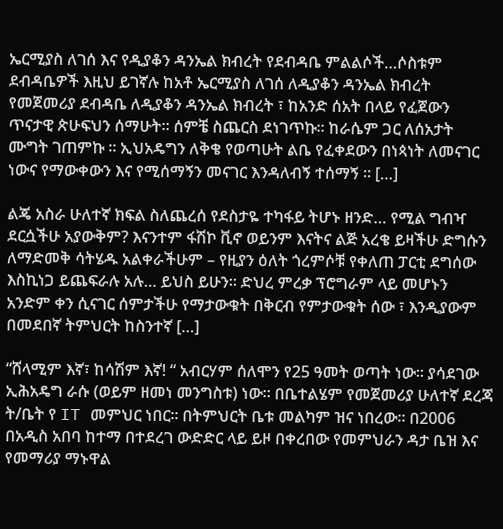ኤርሚያስ ለገሰ እና የዲያቆን ዳንኤል ክብረት የደብዳቤ ምልልሶች…ሶስቱም ደብዳቤዎች እዚህ ይገኛሉ ከአቶ ኤርሚያስ ለገሰ ለዲያቆን ዳንኤል ክብረት የመጀመሪያ ደብዳቤ ለዲያቆን ዳንኤል ክብረት ፣ ከአንድ ሰአት በላይ የፈጀውን ጥናታዊ ጵሁፍህን ሰማሁት። ሰምቼ ስጨርስ ደነገጥኩ። ከራሴም ጋር ለሰአታት ሙግት ገጠምኩ ። ኢህአዴግን ለቅቄ የወጣሁት ልቤ የፈቀደውን በነጳነት ለመናገር ነውና የማውቀውን እና የሚሰማኝን መናገር እንዳለብኝ ተሰማኝ ። […]

ልጄ አስራ ሁለተኛ ክፍል ስለጨረሰ የደስታዬ ተካፋይ ትሆኑ ዘንድ… የሚል ግብዣ ደርሷችሁ አያውቅም? እናንተም ፋሽኮ ቪኖ ወይንም እናትና ልጅ አረቄ ይዛችሁ ድግሱን ለማድመቅ ሳትሄዱ አልቀራችሁም – የዚያን ዕለት ጎረምሶቹ የቀለጠ ፓርቲ ደግሰው እስኪነጋ ይጨፍራሉ አሉ… ይህስ ይሁን። ድህረ ምረቃ ፕሮግራም ላይ መሆኑን አንድም ቀን ሲናገር ሰምታችሁ የማታውቁት በቅርብ የምታውቁት ሰው ፣ እንዲያውም በመደበኛ ትምህርት ከስንተኛ […]

“ሸላሚም እኛ፣ ከሳሽም እኛ! “ አብርሃም ሰለሞን የ25 ዓመት ወጣት ነው፡፡ ያሳደገው ኢሕአዴግ ራሱ (ወይም ዘመነ መንግስቱ) ነው፡፡ በቤተልሄም የመጀመሪያ ሁለተኛ ደረጃ ት/ቤት የ IT መምህር ነበር፡፡ በትምህርት ቤቱ መልካም ዝና ነበረው፡፡ በ2006 በአዲስ አበባ ከተማ በተደረገ ውድድር ላይ ይዞ በቀረበው የመምህራን ዳታ ቤዝ እና የመማሪያ ማኑዋል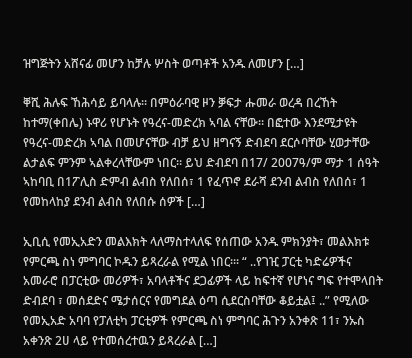ዝግጅትን አሸናፊ መሆን ከቻሉ ሦስት ወጣቶች አንዱ ለመሆን […]

ቐሺ ሕሉፍ ኸሕሳይ ይባላሉ። በምዕራባዊ ዞን ቓፍታ ሑመራ ወረዳ በረኸት ከተማ(ቀበሌ) ኑዋሪ የሆኑት የዓረና-መድረክ ኣባል ናቸው። በፎተው እንደሚታዩት የዓረና-መድረክ ኣባል በመሆናቸው ብቻ ይህ ዘግናኝ ድብደባ ደርሶባቸው ሂወታቸው ልታልፍ ምንም ኣልቀረላቸውም ነበር። ይህ ድብደባ በ17/ 2007ዓ/ም ማታ 1 ሰዓት ኣከባቢ በ1ፖሊስ ድምብ ልብስ የለበሰ፣ 1 የፈጥኖ ደራሻ ደንብ ልብስ የለበሰ፣ 1 የመከላከያ ደንብ ልብስ የለበሱ ሰዎች […]

ኢቢሲ የመኢአድን መልእክት ላለማስተላለፍ የሰጠው አንዱ ምክንያት፣ መልእክቱ የምርጫ ስነ ምግባር ኮዱን ይጻረራል የሚል ነበር።፡ “ ..የገዢ ፓርቲ ካድሬዎችና አመራሮ በፓርቲው መሪዎች፣ አባላቶችና ደጋፊዎች ላይ ከፍተኛ የሆነና ግፍ የተሞላበት ድብደባ ፣ መሰደድና ሜታሰርና የመግደል ዕጣ ሲደርስባቸው ቆይቷል፤ ..” የሚለው የመኢአድ አባባ የፓለቲካ ፓርቲዎች የምርጫ ስነ ምግባር ሕጉን አንቀጽ 11፣ ንኡስ አቀንጽ 2ሀ ላይ የተመሰረተዉን ይጻረራል […]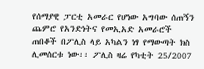የሰማያዊ ፓርቲ አመራር የሆነው አግባው ሰጠኝን ጨምሮ የአንድነትና የመኢአድ አመራሮች ጠበቆች በፖሊስ ላይ አካልን ነፃ የማውጣት ክስ ሊመሰርቱ ነው፡፡ ፖሊስ ዛሬ የካቲት 25/2007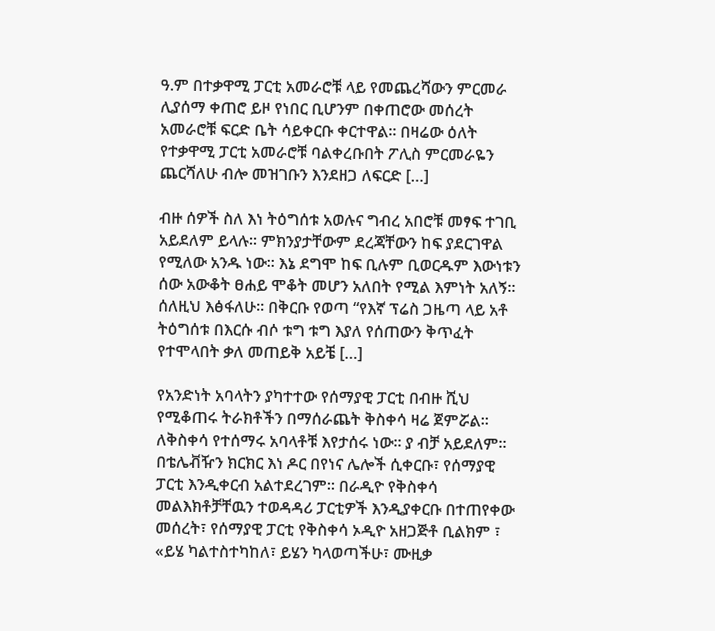ዓ.ም በተቃዋሚ ፓርቲ አመራሮቹ ላይ የመጨረሻውን ምርመራ ሊያሰማ ቀጠሮ ይዞ የነበር ቢሆንም በቀጠሮው መሰረት አመራሮቹ ፍርድ ቤት ሳይቀርቡ ቀርተዋል፡፡ በዛሬው ዕለት የተቃዋሚ ፓርቲ አመራሮቹ ባልቀረቡበት ፖሊስ ምርመራዬን ጨርሻለሁ ብሎ መዝገቡን እንደዘጋ ለፍርድ […]

ብዙ ሰዎች ስለ እነ ትዕግሰቱ አወሉና ግብረ አበሮቹ መፃፍ ተገቢ አይደለም ይላሉ፡፡ ምክንያታቸውም ደረጃቸውን ከፍ ያደርገዋል የሚለው አንዱ ነው፡፡ እኔ ደግሞ ከፍ ቢሉም ቢወርዱም እውነቱን ሰው አውቆት ፀሐይ ሞቆት መሆን አለበት የሚል እምነት አለኝ፡፡ ሰለዚህ እፅፋለሁ፡፡ በቅርቡ የወጣ “የእኛ ፕሬስ ጋዜጣ ላይ አቶ ትዕግሰቱ በእርሱ ብሶ ቱግ ቱግ እያለ የሰጠውን ቅጥፈት የተሞላበት ቃለ መጠይቅ አይቼ […]

የአንድነት አባላትን ያካተተው የሰማያዊ ፓርቲ በብዙ ሺህ የሚቆጠሩ ትራክቶችን በማሰራጨት ቅስቀሳ ዛሬ ጀምሯል። ለቅስቀሳ የተሰማሩ አባላቶቹ እየታሰሩ ነው። ያ ብቻ አይደለም። በቴሌቭዥን ክርክር እነ ዶር በየነና ሌሎች ሲቀርቡ፣ የሰማያዊ ፓርቲ እንዲቀርብ አልተደረገም። በራዲዮ የቅስቀሳ መልእክቶቻቸዉን ተወዳዳሪ ፓርቲዎች እንዲያቀርቡ በተጠየቀው መሰረት፣ የሰማያዊ ፓርቲ የቅስቀሳ ኦዲዮ አዘጋጅቶ ቢልክም ፣ «ይሄ ካልተስተካከለ፣ ይሄን ካላወጣችሁ፣ ሙዚቃ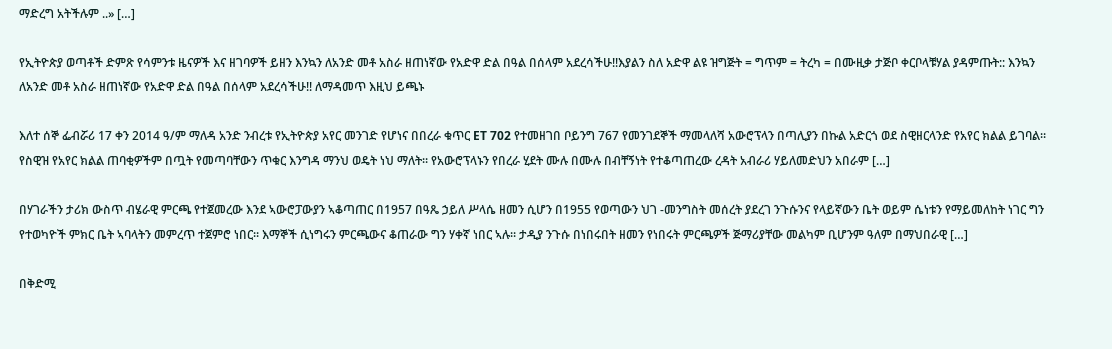ማድረግ አትችሉም ..» […]

የኢትዮጵያ ወጣቶች ድምጽ የሳምንቱ ዜናዎች እና ዘገባዎች ይዘን እንኳን ለአንድ መቶ አስራ ዘጠነኛው የአድዋ ድል በዓል በሰላም አደረሳችሁ!!እያልን ስለ አድዋ ልዩ ዝግጅት = ግጥም = ትረካ = በሙዚቃ ታጅቦ ቀርቦላቹሃል ያዳምጡት:: እንኳን ለአንድ መቶ አስራ ዘጠነኛው የአድዋ ድል በዓል በሰላም አደረሳችሁ!! ለማዳመጥ እዚህ ይጫኑ

እለተ ሰኞ ፌብሯሪ 17 ቀን 2014 ዓ/ም ማለዳ አንድ ንብረቱ የኢትዮጵያ አየር መንገድ የሆነና በበረራ ቁጥር ET 702 የተመዘገበ ቦይንግ 767 የመንገደኞች ማመላለሻ አውሮፕላን በጣሊያን በኩል አድርጎ ወደ ስዊዘርላንድ የአየር ክልል ይገባል። የስዊዝ የአየር ክልል ጠባቂዎችም በጧት የመጣባቸውን ጥቁር እንግዳ ማንህ ወዴት ነህ ማለት። የአውሮፕላኑን የበረራ ሂደት ሙሉ በሙሉ በብቸኝነት የተቆጣጠረው ረዳት አብራሪ ሃይለመድህን አበራም […]

በሃገራችን ታሪክ ውስጥ ብሄራዊ ምርጫ የተጀመረው እንደ ኣውሮፓውያን ኣቆጣጠር በ1957 በዓጼ ኃይለ ሥላሴ ዘመን ሲሆን በ1955 የወጣውን ህገ -መንግስት መሰረት ያደረገ ንጉሱንና የላይኛውን ቤት ወይም ሴነቱን የማይመለከት ነገር ግን የተወካዮች ምክር ቤት ኣባላትን መምረጥ ተጀምሮ ነበር። እማኞች ሲነግሩን ምርጫውና ቆጠራው ግን ሃቀኛ ነበር ኣሉ። ታዲያ ንጉሱ በነበሩበት ዘመን የነበሩት ምርጫዎች ጅማሪያቸው መልካም ቢሆንም ዓለም በማህበራዊ […]

በቅድሚ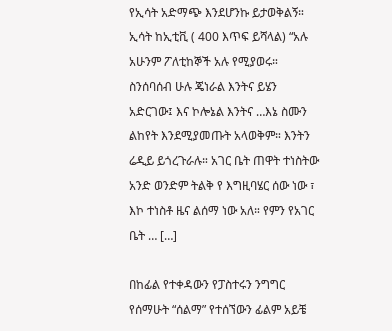የኢሳት አድማጭ እንደሆንኩ ይታወቅልኝ። ኢሳት ከኢቲቪ ( 400 እጥፍ ይሻላል) “አሉ አሁንም ፖለቲከኞች አሉ የሚያወሩ። ስንሰባሰብ ሁሉ ጄነራል እንትና ይሄን አድርገው፤ እና ኮሎኔል እንትና …እኔ ስሙን ልከየት እንደሚያመጡት አላወቅም። እንትን ሬዲይ ይጎረጉራሉ። አገር ቤት ጠዋት ተነስትው አንድ ወንድም ትልቅ የ እግዚባሄር ሰው ነው ፣ እኮ ተነስቶ ዜና ልሰማ ነው አለ። የምን የአገር ቤት … […]

በከፊል የተቀዳውን የፓስተሩን ንግግር የሰማሁት “ሰልማ” የተሰኘውን ፊልም አይቼ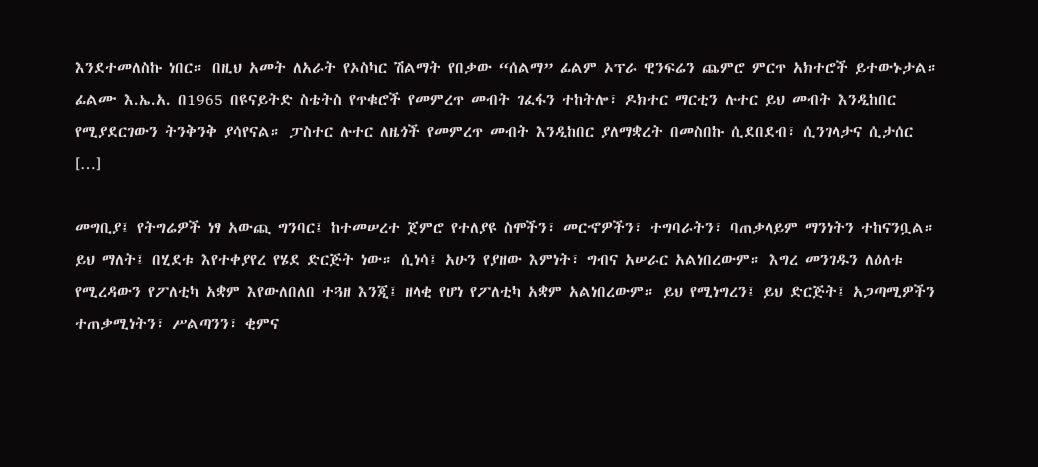እንደተመለስኩ ነበር። በዚህ አመት ለአራት የኦስካር ሽልማት የበቃው “ሰልማ” ፊልም ኦፕራ ዊንፍሬን ጨምሮ ምርጥ አክተሮች ይተውኑታል። ፊልሙ እ.ኤ.አ. በ1965 በዩናይትድ ስቴትስ የጥቁሮች የመምረጥ መብት ገፈፋን ተከትሎ፣ ዶክተር ማርቲን ሉተር ይህ መብት እንዲከበር የሚያደርገውን ትንቅንቅ ያሳየናል። ፓስተር ሉተር ለዜጎች የመምረጥ መብት እንዲከበር ያለማቋረት በመስበኩ ሲደበደብ፣ ሲንገላታና ሲታሰር […]

መግቢያ፤ የትግሬዎች ነፃ አውጪ ግንባር፤ ከተመሠረተ ጀምሮ የተለያዩ ስሞችን፣ መርኆዎችን፣ ተግባራትን፣ ባጠቃላይም ማንነትን ተከናንቧል። ይህ ማለት፤ በሂደቱ እየተቀያየረ የሄደ ድርጅት ነው። ሲነሳ፤ አሁን የያዘው እምነት፣ ግብና አሠራር አልነበረውም። እግረ መንገዱን ለዕለቱ የሚረዳውን የፖለቲካ አቋም እየውለበለበ ተጓዘ እንጂ፤ ዘላቂ የሆነ የፖለቲካ አቋም አልነበረውም። ይህ የሚነግረን፤ ይህ ድርጅት፤ አጋጣሚዎችን ተጠቃሚነትን፣ ሥልጣንን፣ ቂምና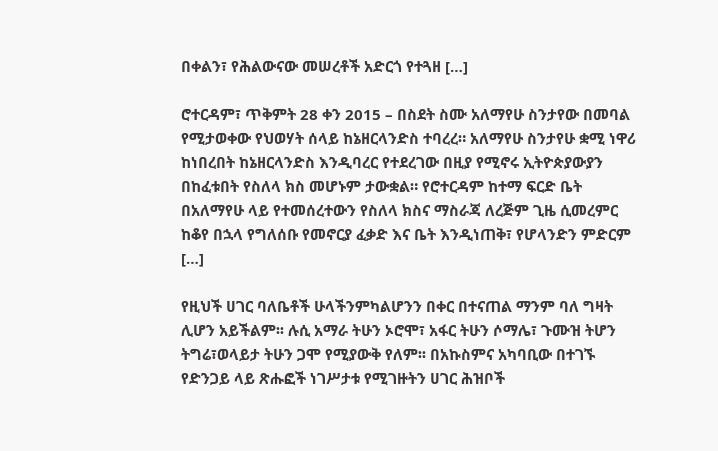በቀልን፣ የሕልውናው መሠረቶች አድርጎ የተጓዘ […]

ሮተርዳም፣ ጥቅምት 28 ቀን 2015 – በስደት ስሙ አለማየሁ ስንታየው በመባል የሚታወቀው የህወሃት ሰላይ ከኔዘርላንድስ ተባረረ። አለማየሁ ስንታየሁ ቋሚ ነዋሪ ከነበረበት ከኔዘርላንድስ እንዲባረር የተደረገው በዚያ የሚኖሩ ኢትዮጵያውያን በከፈቱበት የስለላ ክስ መሆኑም ታውቋል። የሮተርዳም ከተማ ፍርድ ቤት በአለማየሁ ላይ የተመሰረተውን የስለላ ክስና ማስራጃ ለረጅም ጊዜ ሲመረምር ከቆየ በኋላ የግለሰቡ የመኖርያ ፈቃድ እና ቤት እንዲነጠቅ፣ የሆላንድን ምድርም […]

የዚህች ሀገር ባለቤቶች ሁላችንምካልሆንን በቀር በተናጠል ማንም ባለ ግዛት ሊሆን አይችልም፡፡ ሉሲ አማራ ትሁን ኦሮሞ፣ አፋር ትሁን ሶማሌ፣ ጉሙዝ ትሆን ትግሬ፣ወላይታ ትሁን ጋሞ የሚያውቅ የለም፡፡ በአኩስምና አካባቢው በተገኙ የድንጋይ ላይ ጽሑፎች ነገሥታቱ የሚገዙትን ሀገር ሕዝቦች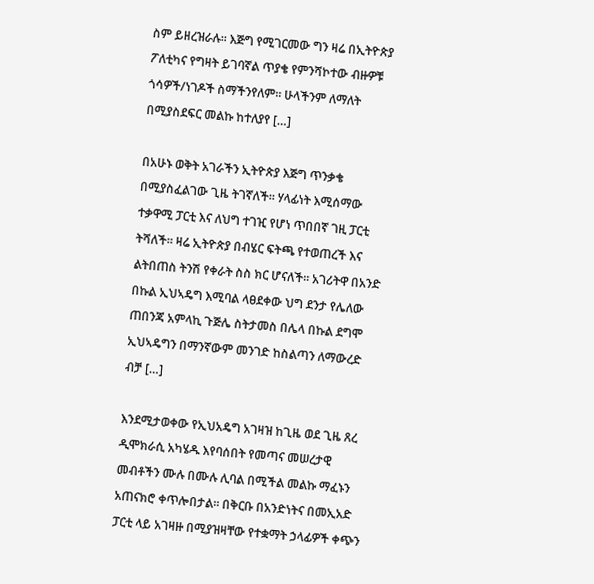ስም ይዘረዝራሉ፡፡ እጅግ የሚገርመው ግን ዛሬ በኢትዮጵያ ፖለቲካና የግዛት ይገባኛል ጥያቄ የምንሻኮተው ብዙዎቹ ጎሳዎች/ነገዶች ስማችንየለም፡፡ ሁላችንም ለማለት በሚያስደፍር መልኩ ከተለያየ […]

በአሁኑ ወቅት አገራችን ኢትዮጵያ እጅግ ጥንቃቄ በሚያስፈልገው ጊዜ ትገኛለች፡፡ ሃላፊነት እሚሰማው ተቃዋሚ ፓርቲ እና ለህግ ተገዢ የሆነ ጥበበኛ ገዚ ፓርቲ ትሻለች፡፡ ዛሬ ኢትዮጵያ በብሄር ፍትጫ የተወጠረች እና ልትበጠስ ትንሽ የቀራት ስስ ክር ሆናለች፡፡ አገሪትዋ በአንድ በኩል ኢህኣዴግ እሚባል ላፀደቀው ህግ ደንታ የሌለው ጠበንጃ አምላኪ ጉጅሌ ስትታመስ በሌላ በኩል ደግሞ ኢህኣዴግን በማንኛውም መንገድ ከስልጣን ለማውረድ ብቻ […]

እንደሚታወቀው የኢህአዴግ አገዛዝ ከጊዜ ወደ ጊዜ ጸረ ዲሞክራሲ አካሄዱ እየባሰበት የመጣና መሠረታዊ መብቶችን ሙሉ በሙሉ ሊባል በሚችል መልኩ ማፈኑን አጠናክሮ ቀጥሎበታል፡፡ በቅርቡ በአንድነትና በመኢአድ ፓርቲ ላይ አገዛዙ በሚያዝዛቸው የተቋማት ኃላፊዎች ቀጭን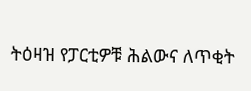ትዕዛዝ የፓርቲዎቹ ሕልውና ለጥቂት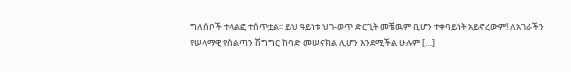ግለሰቦች ተላልፎ ተሰጥቷል፡፡ ይህ ዓይነቱ ህገ-ወጥ ድርጊት መቼዉም ቢሆን ተቀባይነት አይኖረውም! ለአገራችን የሠላማዊ የስልጣን ሽግግር ከባድ መሠናክል ሊሆን እንደሚችል ሁሉም […]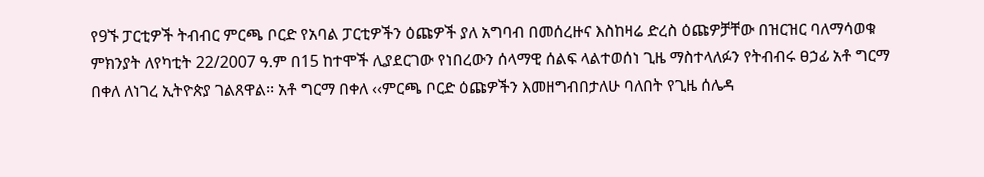የ9ኙ ፓርቲዎች ትብብር ምርጫ ቦርድ የአባል ፓርቲዎችን ዕጩዎች ያለ አግባብ በመሰረዙና እስከዛሬ ድረስ ዕጩዎቻቸው በዝርዝር ባለማሳወቁ ምክንያት ለየካቲት 22/2007 ዓ.ም በ15 ከተሞች ሊያደርገው የነበረውን ሰላማዊ ሰልፍ ላልተወሰነ ጊዜ ማስተላለፉን የትብብሩ ፀኃፊ አቶ ግርማ በቀለ ለነገረ ኢትዮጵያ ገልጸዋል፡፡ አቶ ግርማ በቀለ ‹‹ምርጫ ቦርድ ዕጩዎችን እመዘግብበታለሁ ባለበት የጊዜ ሰሌዳ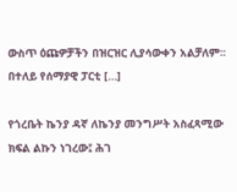ውስጥ ዕጩዎቻችን በዝርዝር ሊያሳውቀን አልቻለም፡፡ በተለይ የሰማያዊ ፓርቲ […]

የጎረቤት ኬንያ ዳኛ ለኬንያ መንግሥት አስፈጻሚው ክፍል ልኩን ነገረው፤ ሕገ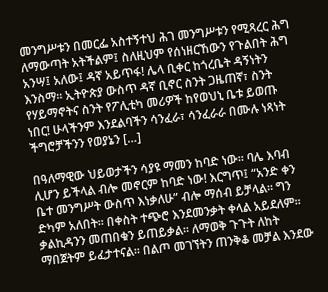መንግሥቱን በመርፌ አስተኝተህ ሕገ መንግሥቱን የሚጻረር ሕግ ለማውጣት አትችልም፤ ስለዚህም የሰነዘርኸውን የጉልበት ሕግ አንሣ፤ አለው፤ ዳኛ አይጥፋ! ሌላ ቢቀር ከጎረቤት ዳኝነትን እንስማ፡፡ ኢትዮጵያ ውስጥ ዳኛ ቢኖር ስንት ጋዜጠኛ፣ ስንት የሃይማኖትና ስንት የፖሊቲካ መሪዎች ከየወህኒ ቤቱ ይወጡ ነበር! ሁላችንም እንደልባችን ሳንፈራ፣ ሳንፈራራ በሙሉ ነጻነት ችግሮቻችንን የወያኔን […]

በዓለማዊው ህይወታችን ሳያዩ ማመን ከባድ ነው፡፡ ባሌ እባብ ሊሆን ይችላል ብሎ መኖርም ከባድ ነው! እርግጥ፤ “አንድ ቀን ቤተ መንግሥት ውስጥ እነቃለሁ” ብሎ ማሰብ ይቻላል፡፡ ግን ድካም አለበት፡፡ በቀስት ተጭሮ እንደመንቃት ቀላል አይደለም፡፡ ቃልኪዳንን መጠበቁን ይጠይቃል፡፡ ለማወቅ ጉጉት ለከት ማበጀትም ይፈታተናል፡፡ በልጦ መገኘትን ጠንቅቆ መቻል እንደው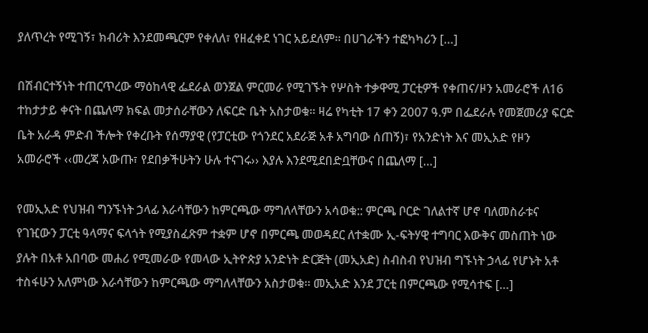ያለጥረት የሚገኝ፣ ክብሪት እንደመጫርም የቀለለ፣ የዘፈቀደ ነገር አይደለም፡፡ በሀገራችን ተፎካካሪን […]

በሽብርተኝነት ተጠርጥረው ማዕከላዊ ፌደራል ወንጀል ምርመራ የሚገኙት የሦስት ተቃዋሚ ፓርቲዎች የቀጠና/ዞን አመራሮች ለ16 ተከታታይ ቀናት በጨለማ ክፍል መታሰራቸውን ለፍርድ ቤት አስታወቁ፡፡ ዛሬ የካቲት 17 ቀን 2007 ዓ.ም በፌደራሉ የመጀመሪያ ፍርድ ቤት አራዳ ምድብ ችሎት የቀረቡት የሰማያዊ (የፓርቲው የጎንደር አደራጅ አቶ አግባው ሰጠኝ)፣ የአንድነት እና መኢአድ የዞን አመራሮች ‹‹መረጃ አውጡ፣ የደበቃችሁትን ሁሉ ተናገሩ›› እያሉ እንደሚደበድቧቸውና በጨለማ […]

የመኢአድ የህዝብ ግንኙነት ኃላፊ እራሳቸውን ከምርጫው ማግለላቸውን አሳወቁ:: ምርጫ ቦርድ ገለልተኛ ሆኖ ባለመስራቱና የገዢውን ፓርቲ ዓላማና ፍላጎት የሚያስፈጽም ተቋም ሆኖ በምርጫ መወዳደር ለተቋሙ ኢ-ፍትሃዊ ተግባር እውቅና መስጠት ነው ያሉት በአቶ አበባው መሐሪ የሚመራው የመላው ኢትዮጵያ አንድነት ድርጅት (መኢአድ) ስብስብ የህዝብ ግኙነት ኃላፊ የሆኑት አቶ ተስፋሁን አለምነው እራሳቸውን ከምርጫው ማግለላቸውን አስታወቁ፡፡ መኢአድ እንደ ፓርቲ በምርጫው የሚሳተፍ […]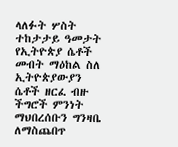ላለፉት ሦስት ተከታታይ ዓመታት የኢትዮጵያ ሴቶች መብት ማዕከል ስለ ኢትዮጵያውያን ሴቶች ዘርፈ ብዙ ችግሮች ምንነት ማህበረሰቡን ግንዛቤ ለማስጨበጥ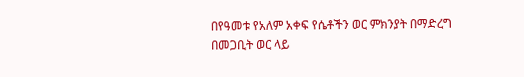በየዓመቱ የአለም አቀፍ የሴቶችን ወር ምክንያት በማድረግ በመጋቢት ወር ላይ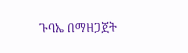ጉባኤ በማዘጋጀት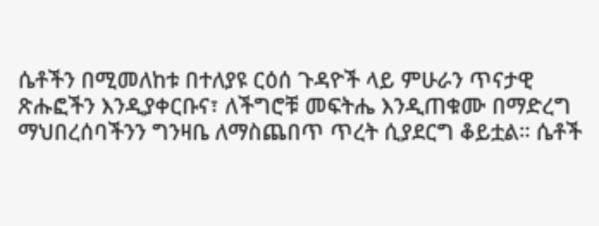ሴቶችን በሚመለከቱ በተለያዩ ርዕሰ ጉዳዮች ላይ ምሁራን ጥናታዊ ጽሑፎችን እንዲያቀርቡና፣ ለችግሮቹ መፍትሔ እንዲጠቁሙ በማድረግ ማህበረሰባችንን ግንዛቤ ለማስጨበጥ ጥረት ሲያደርግ ቆይቷል። ሴቶች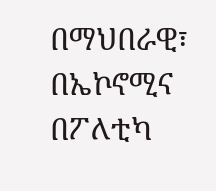በማህበራዊ፣ በኤኮኖሚና በፖለቲካ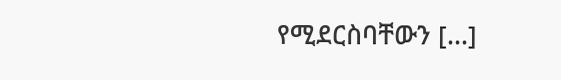የሚደርስባቸውን […]